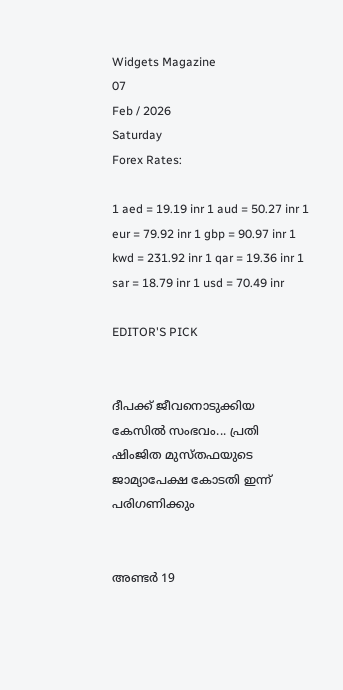Widgets Magazine
07
Feb / 2026
Saturday
Forex Rates:

1 aed = 19.19 inr 1 aud = 50.27 inr 1 eur = 79.92 inr 1 gbp = 90.97 inr 1 kwd = 231.92 inr 1 qar = 19.36 inr 1 sar = 18.79 inr 1 usd = 70.49 inr

EDITOR'S PICK


ദീപക്ക് ജീവനൊടുക്കിയ കേസിൽ സംഭവം... പ്രതി ഷിംജിത മുസ്തഫയുടെ ജാമ്യാപേക്ഷ കോടതി ഇന്ന് പരിഗണിക്കും


അണ്ടര്‍ 19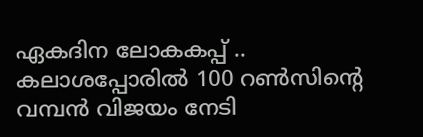ഏകദിന ലോകകപ്പ് .. കലാശപ്പോരില്‍ 100 റണ്‍സിന്റെ വമ്പന്‍ വിജയം നേടി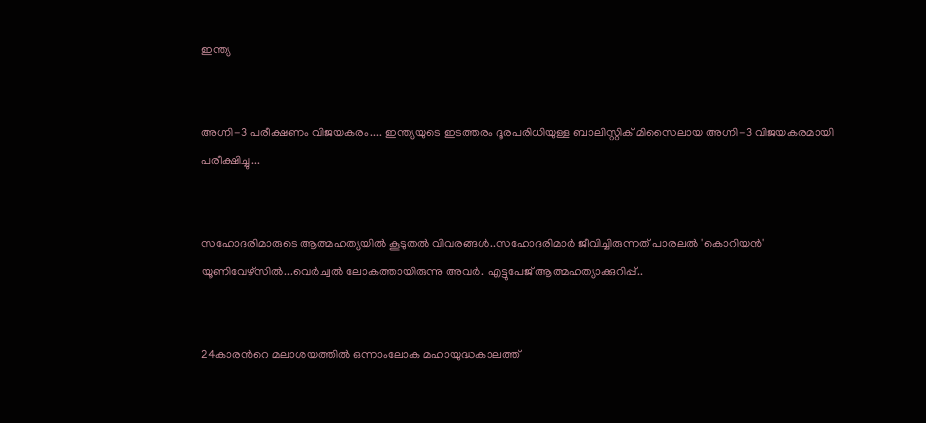ഇന്ത്യ


അഗ്നി-3 പരീക്ഷണം വിജയകരം.... ഇന്ത്യയുടെ ഇടത്തരം ദൂരപരിധിയുള്ള ബാലിസ്റ്റിക് മിസൈലായ അഗ്നി-3 വിജയകരമായി പരീക്ഷിച്ചു...


സഹോദരിമാരുടെ ആത്മഹത്യയിൽ കൂടുതൽ വിവരങ്ങൾ..സഹോദരിമാർ ജീവിച്ചിരുന്നത് പാരലൽ 'കൊറിയൻ' യൂണിവേഴ്സിൽ...വെർച്വൽ ലോകത്തായിരുന്നു അവർ. എട്ടുപേജ് ആത്മഹത്യാക്കുറിപ്പ്..


24കാരന്‍റെ മലാശയത്തില്‍ ഒന്നാംലോക മഹായുദ്ധകാലത്ത്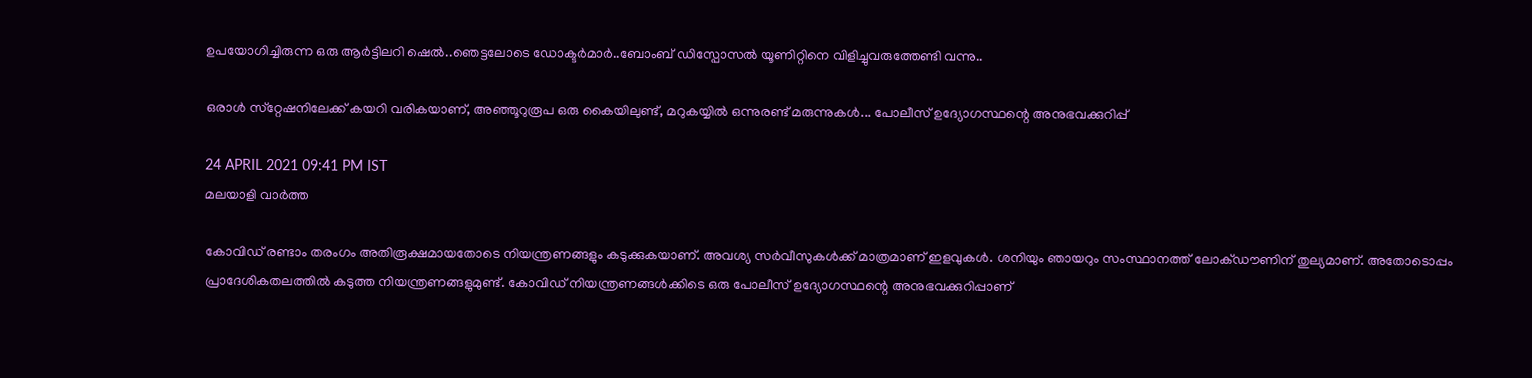ഉപയോഗിച്ചിരുന്ന ഒരു ആര്‍ട്ടിലറി ഷെല്‍..ഞെട്ടലോടെ ഡോക്ടർമാർ..ബോംബ് ഡിസ്പോസല്‍ യൂണിറ്റിനെ വിളിച്ചുവരുത്തേണ്ടി വന്നു..

ഒരാള്‍ സ്‌റ്റേഷനിലേക്ക് കയറി വരികയാണ്, അഞ്ഞൂറുരൂപ ഒരു കൈയിലുണ്ട്, മറുകയ്യില്‍ ഒന്നുരണ്ട് മരുന്നുകള്‍... പോലീസ് ഉദ്യോഗസ്ഥന്റെ അനുഭവക്കുറിപ്പ്

24 APRIL 2021 09:41 PM IST
മലയാളി വാര്‍ത്ത

കോവിഡ് രണ്ടാം തരംഗം അതിരൂക്ഷമായതോടെ നിയന്ത്രണങ്ങളും കടുക്കുകയാണ്. അവശ്യ സര്‍വീസുകള്‍ക്ക് മാത്രമാണ് ഇളവുകള്‍. ശനിയും ഞായറും സംസ്ഥാനത്ത് ലോക്ഡൗണിന് തുല്യമാണ്. അതോടൊപ്പം പ്രാദേശികതലത്തില്‍ കടുത്ത നിയന്ത്രണങ്ങളുമുണ്ട്. കോവിഡ് നിയന്ത്രണങ്ങള്‍ക്കിടെ ഒരു പോലീസ് ഉദ്യോഗസ്ഥന്റെ അനുഭവക്കുറിപ്പാണ്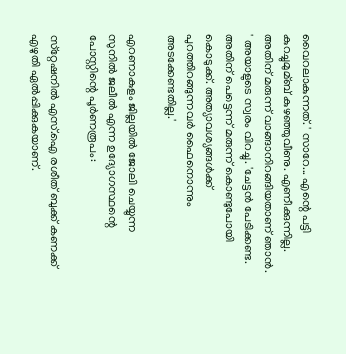വൈറലാകുന്നത്. ' സാറേ... എന്റെ പട്ടി കുറച്ചുമുമ്ബ് കുഴഞ്ഞുവീണു. എണീക്കുന്നില്ല. അതിന് മരുന്ന് വാങ്ങാനിറങ്ങിയതാണ് ഞാന്‍. ' അയാളുടെ സ്വരം വിറച്ചു. 'ചേട്ടന്‍ പേടിക്കണ്ട. അതിന് പെട്ടെന്ന് മരുന്ന് കൊണ്ടുപോയി കൊടുക്ക്. അത്യാവശ്യങ്ങള്‍ക്ക് പുറത്തിറങ്ങുന്നവര്‍ ഫൈനൊന്നും അടക്കേണ്ടതില്ല.'

എറണാകുളം ജില്ലയില്‍ ജോലി ചെയ്യുന്ന സുനില്‍ ജലീല്‍ എന്ന ഉദ്യോഗസ്ഥന്റെ പോസ്റ്റിന്റെ പൂര്‍ണരൂപം:

സ്‌റ്റേഷനില്‍ എസ്.ഐ രശീത് ബുക്ക് കണക്ക് എഴുതി ഏല്‍പ്പിക്കുകയാണ്.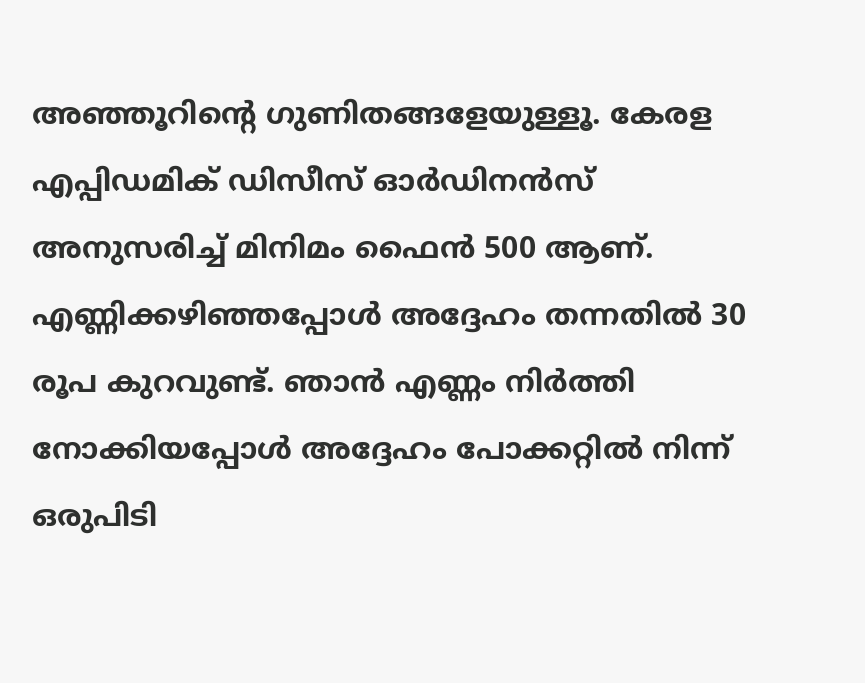അഞ്ഞൂറിന്റെ ഗുണിതങ്ങളേയുള്ളൂ. കേരള എപ്പിഡമിക് ഡിസീസ് ഓര്‍ഡിനന്‍സ് അനുസരിച്ച് മിനിമം ഫൈന്‍ 500 ആണ്. എണ്ണിക്കഴിഞ്ഞപ്പോള്‍ അദ്ദേഹം തന്നതില്‍ 30 രൂപ കുറവുണ്ട്. ഞാന്‍ എണ്ണം നിര്‍ത്തി നോക്കിയപ്പോള്‍ അദ്ദേഹം പോക്കറ്റില്‍ നിന്ന് ഒരുപിടി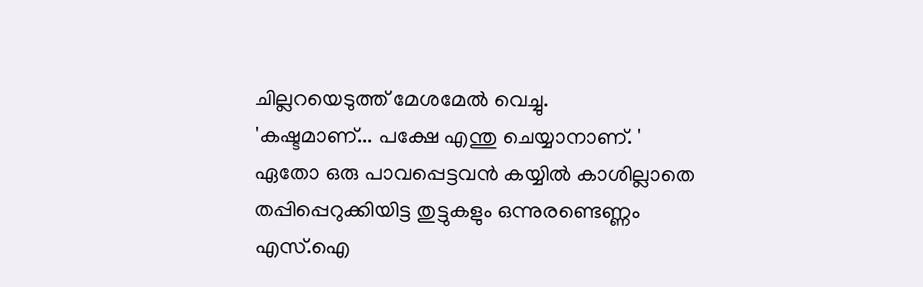ചില്ലറയെടുത്ത് മേശമേല്‍ വെച്ചു.
'കഷ്ടമാണ്... പക്ഷേ എന്തു ചെയ്യാനാണ്. '
ഏതോ ഒരു പാവപ്പെട്ടവന്‍ കയ്യില്‍ കാശില്ലാതെ തപ്പിപ്പെറുക്കിയിട്ട തുട്ടുകളും ഒന്നുരണ്ടെണ്ണം എസ്.ഐ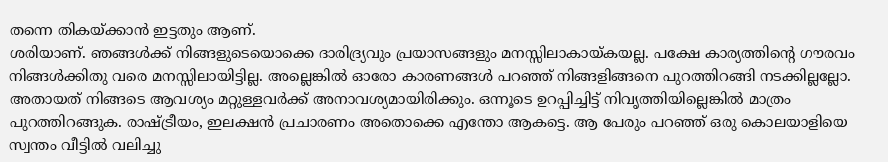തന്നെ തികയ്ക്കാന്‍ ഇട്ടതും ആണ്.
ശരിയാണ്. ഞങ്ങള്‍ക്ക് നിങ്ങളുടെയൊക്കെ ദാരിദ്ര്യവും പ്രയാസങ്ങളും മനസ്സിലാകായ്കയല്ല. പക്ഷേ കാര്യത്തിന്റെ ഗൗരവം നിങ്ങള്‍ക്കിതു വരെ മനസ്സിലായിട്ടില്ല. അല്ലെങ്കില്‍ ഓരോ കാരണങ്ങള്‍ പറഞ്ഞ് നിങ്ങളിങ്ങനെ പുറത്തിറങ്ങി നടക്കില്ലല്ലോ.
അതായത് നിങ്ങടെ ആവശ്യം മറ്റുള്ളവര്‍ക്ക് അനാവശ്യമായിരിക്കും. ഒന്നൂടെ ഉറപ്പിച്ചിട്ട് നിവൃത്തിയില്ലെങ്കില്‍ മാത്രം പുറത്തിറങ്ങുക. രാഷ്ട്രീയം, ഇലക്ഷന്‍ പ്രചാരണം അതൊക്കെ എന്തോ ആകട്ടെ. ആ പേരും പറഞ്ഞ് ഒരു കൊലയാളിയെ സ്വന്തം വീട്ടില്‍ വലിച്ചു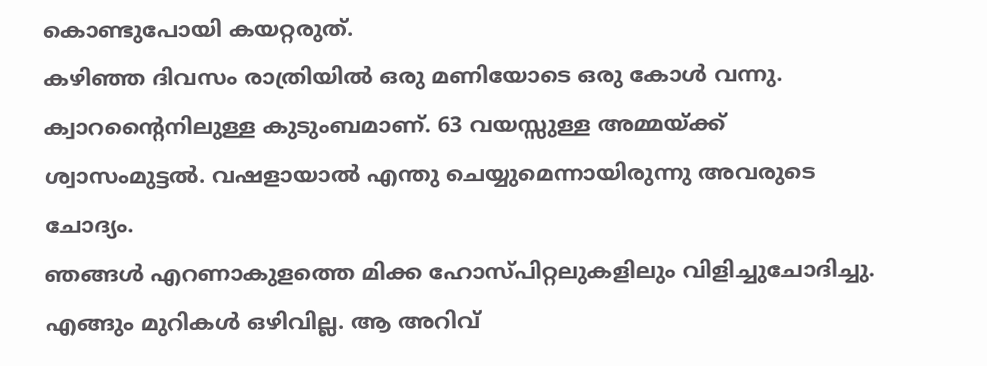കൊണ്ടുപോയി കയറ്റരുത്.
കഴിഞ്ഞ ദിവസം രാത്രിയില്‍ ഒരു മണിയോടെ ഒരു കോള്‍ വന്നു. ക്വാറന്റൈനിലുള്ള കുടുംബമാണ്. 63 വയസ്സുള്ള അമ്മയ്ക്ക് ശ്വാസംമുട്ടല്‍. വഷളായാല്‍ എന്തു ചെയ്യുമെന്നായിരുന്നു അവരുടെ ചോദ്യം.
ഞങ്ങള്‍ എറണാകുളത്തെ മിക്ക ഹോസ്പിറ്റലുകളിലും വിളിച്ചുചോദിച്ചു. എങ്ങും മുറികള്‍ ഒഴിവില്ല. ആ അറിവ്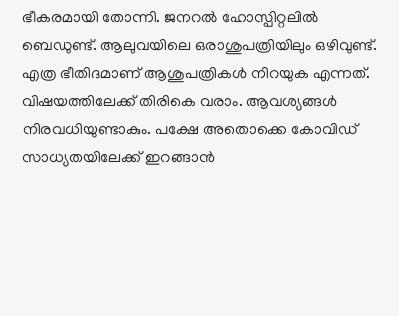ഭീകരമായി തോന്നി. ജനറല്‍ ഹോസ്പിറ്റലില്‍ ബെഡുണ്ട്. ആലുവയിലെ ഒരാശുപത്രിയിലും ഒഴിവുണ്ട്. എത്ര ഭീതിദമാണ് ആശുപത്രികള്‍ നിറയുക എന്നത്.
വിഷയത്തിലേക്ക് തിരികെ വരാം. ആവശ്യങ്ങള്‍ നിരവധിയുണ്ടാകും. പക്ഷേ അതൊക്കെ കോവിഡ് സാധ്യതയിലേക്ക് ഇറങ്ങാന്‍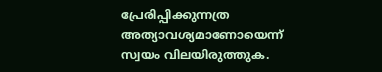പ്രേരിപ്പിക്കുന്നത്ര അത്യാവശ്യമാണോയെന്ന് സ്വയം വിലയിരുത്തുക.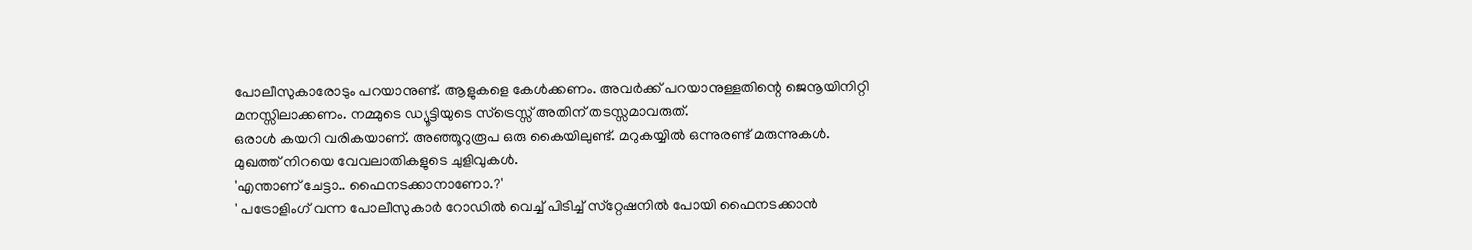പോലീസുകാരോടും പറയാനുണ്ട്. ആളുകളെ കേള്‍ക്കണം. അവര്‍ക്ക് പറയാനുള്ളതിന്റെ ജെനൂയിനിറ്റി മനസ്സിലാക്കണം. നമ്മുടെ ഡ്യൂട്ടിയുടെ സ്‌ട്രെസ്സ് അതിന് തടസ്സമാവരുത്.
ഒരാള്‍ കയറി വരികയാണ്. അഞ്ഞൂറുരൂപ ഒരു കൈയിലുണ്ട്. മറുകയ്യില്‍ ഒന്നുരണ്ട് മരുന്നുകള്‍. മുഖത്ത് നിറയെ വേവലാതികളുടെ ചുളിവുകള്‍.
'എന്താണ് ചേട്ടാ.. ഫൈനടക്കാനാണോ.?'
' പട്രോളിംഗ് വന്ന പോലീസുകാര്‍ റോഡില്‍ വെച്ച് പിടിച്ച് സ്‌റ്റേഷനില്‍ പോയി ഫൈനടക്കാന്‍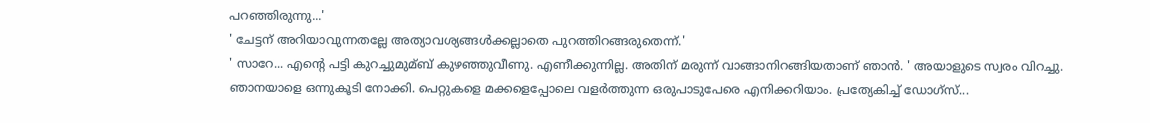പറഞ്ഞിരുന്നു...'
' ചേട്ടന് അറിയാവുന്നതല്ലേ അത്യാവശ്യങ്ങള്‍ക്കല്ലാതെ പുറത്തിറങ്ങരുതെന്ന്.'
' സാറേ... എന്റെ പട്ടി കുറച്ചുമുമ്ബ് കുഴഞ്ഞുവീണു. എണീക്കുന്നില്ല. അതിന് മരുന്ന് വാങ്ങാനിറങ്ങിയതാണ് ഞാന്‍. ' അയാളുടെ സ്വരം വിറച്ചു.
ഞാനയാളെ ഒന്നുകൂടി നോക്കി. പെറ്റുകളെ മക്കളെപ്പോലെ വളര്‍ത്തുന്ന ഒരുപാടുപേരെ എനിക്കറിയാം. പ്രത്യേകിച്ച് ഡോഗ്‌സ്...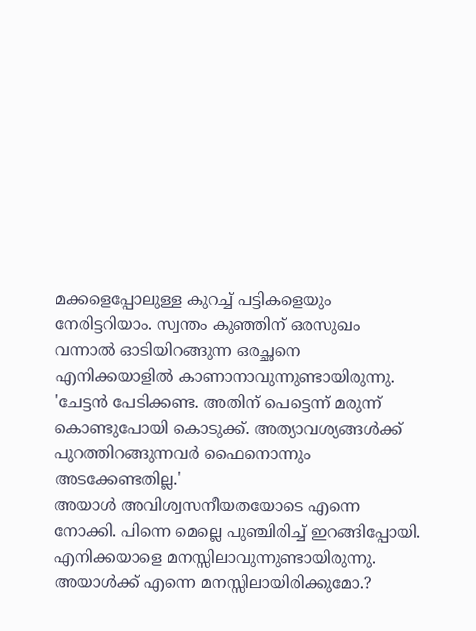മക്കളെപ്പോലുള്ള കുറച്ച് പട്ടികളെയും നേരിട്ടറിയാം. സ്വന്തം കുഞ്ഞിന് ഒരസുഖം വന്നാല്‍ ഓടിയിറങ്ങുന്ന ഒരച്ഛനെ എനിക്കയാളില്‍ കാണാനാവുന്നുണ്ടായിരുന്നു.
'ചേട്ടന്‍ പേടിക്കണ്ട. അതിന് പെട്ടെന്ന് മരുന്ന് കൊണ്ടുപോയി കൊടുക്ക്. അത്യാവശ്യങ്ങള്‍ക്ക് പുറത്തിറങ്ങുന്നവര്‍ ഫൈനൊന്നും അടക്കേണ്ടതില്ല.'
അയാള്‍ അവിശ്വസനീയതയോടെ എന്നെ നോക്കി. പിന്നെ മെല്ലെ പുഞ്ചിരിച്ച് ഇറങ്ങിപ്പോയി. എനിക്കയാളെ മനസ്സിലാവുന്നുണ്ടായിരുന്നു. അയാള്‍ക്ക് എന്നെ മനസ്സിലായിരിക്കുമോ.?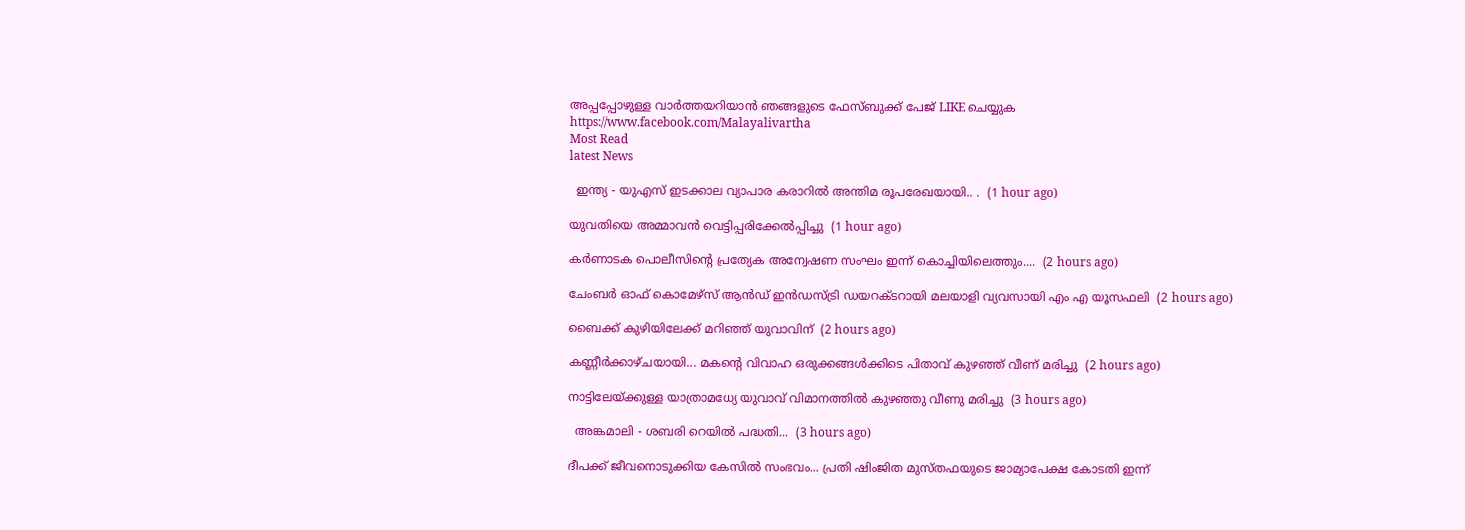അപ്പപ്പോഴുള്ള വാര്‍ത്തയറിയാന്‍ ഞങ്ങളുടെ ഫേസ്‌ബുക്ക്‌ പേജ് LIKE ചെയ്യുക
https://www.facebook.com/Malayalivartha
Most Read
latest News

  ഇന്ത്യ - യുഎസ് ഇടക്കാല വ്യാപാര കരാറിൽ അന്തിമ രൂപരേഖയായി.. .  (1 hour ago)

യുവതിയെ അമ്മാവൻ വെട്ടിപ്പരിക്കേൽപ്പിച്ചു  (1 hour ago)

കർണാടക പൊലീസിന്‍റെ പ്രത്യേക അന്വേഷണ സംഘം ഇന്ന് കൊച്ചിയിലെത്തും....  (2 hours ago)

ചേംബർ ഓഫ് കൊമേഴ്‌സ് ആൻഡ് ഇൻഡസ്ട്രി ഡയറക്ടറായി മലയാളി വ്യവസായി എം എ യൂസഫലി  (2 hours ago)

ബൈക്ക് കുഴിയിലേക്ക് മറിഞ്ഞ് യുവാവിന്  (2 hours ago)

കണ്ണീർക്കാഴ്ചയായി... മകന്റെ വിവാഹ ഒരുക്കങ്ങൾക്കിടെ പിതാവ് കുഴഞ്ഞ് വീണ് മരിച്ചു  (2 hours ago)

നാട്ടിലേയ്ക്കുള്ള യാത്രാമധ്യേ യുവാവ് വിമാനത്തിൽ കുഴഞ്ഞു വീണു മരിച്ചു  (3 hours ago)

  അങ്കമാലി - ശബരി റെയില്‍ പദ്ധതി...  (3 hours ago)

ദീപക്ക് ജീവനൊടുക്കിയ കേസിൽ സംഭവം... പ്രതി ഷിംജിത മുസ്തഫയുടെ ജാമ്യാപേക്ഷ കോടതി ഇന്ന്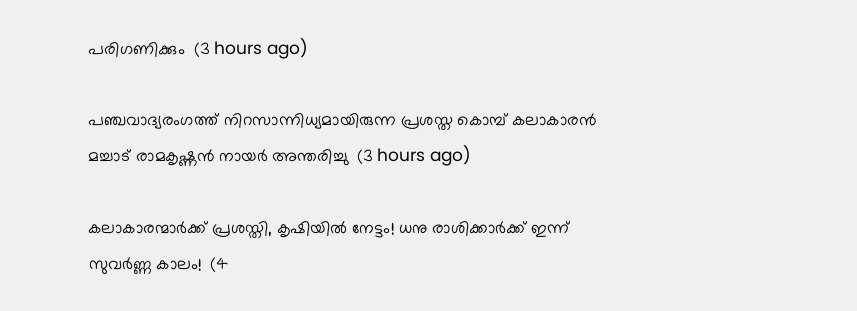പരിഗണിക്കും  (3 hours ago)

പഞ്ചവാദ്യരംഗത്ത് നിറസാന്നിധ്യമായിരുന്ന പ്രശസ്ത കൊമ്പ് കലാകാരന്‍ മച്ചാട് രാമകൃഷ്ണന്‍ നായര്‍ അന്തരിച്ചു  (3 hours ago)

കലാകാരന്മാർക്ക് പ്രശസ്തി, കൃഷിയിൽ നേട്ടം! ധനു രാശിക്കാർക്ക് ഇന്ന് സുവർണ്ണ കാലം!  (4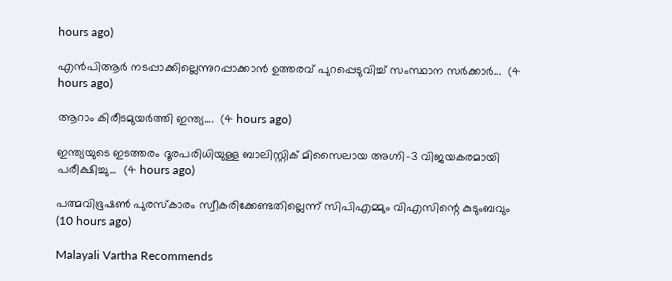hours ago)

എന്‍പിആര്‍ നടപ്പാക്കില്ലെന്നുറപ്പാക്കാന്‍ ഉത്തരവ് പുറപ്പെടുവിച്ച് സംസ്ഥാന സര്‍ക്കാര്‍...  (4 hours ago)

ആറാം കിരീടമുയര്‍ത്തി ഇന്ത്യ....  (4 hours ago)

ഇന്ത്യയുടെ ഇടത്തരം ദൂരപരിധിയുള്ള ബാലിസ്റ്റിക് മിസൈലായ അഗ്നി-3 വിജയകരമായി പരീക്ഷിച്ചു...  (4 hours ago)

പത്മവിഭൂഷണ്‍ പുരസ്‌കാരം സ്വീകരിക്കേണ്ടതില്ലെന്ന് സിപിഎമ്മും വിഎസിന്റെ കുടുംബവും  (10 hours ago)

Malayali Vartha Recommends